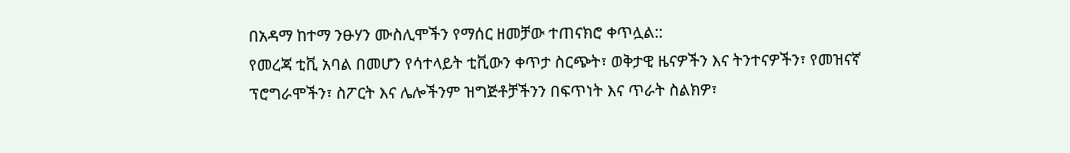በአዳማ ከተማ ንፁሃን ሙስሊሞችን የማሰር ዘመቻው ተጠናክሮ ቀጥሏል::
የመረጃ ቲቪ አባል በመሆን የሳተላይት ቲቪውን ቀጥታ ስርጭት፣ ወቅታዊ ዜናዎችን እና ትንተናዎችን፣ የመዝናኛ ፕሮግራሞችን፣ ስፖርት እና ሌሎችንም ዝግጅቶቻችንን በፍጥነት እና ጥራት ስልክዎ፣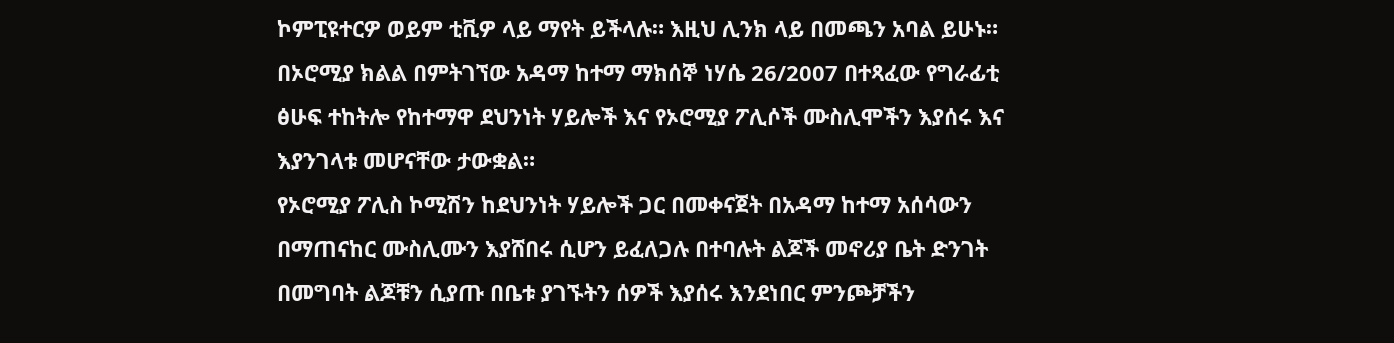ኮምፒዩተርዎ ወይም ቲቪዎ ላይ ማየት ይችላሉ። እዚህ ሊንክ ላይ በመጫን አባል ይሁኑ።
በኦሮሚያ ክልል በምትገኘው አዳማ ከተማ ማክሰኞ ነሃሴ 26/2007 በተጻፈው የግራፊቲ ፅሁፍ ተከትሎ የከተማዋ ደህንነት ሃይሎች እና የኦሮሚያ ፖሊሶች ሙስሊሞችን እያሰሩ እና እያንገላቱ መሆናቸው ታውቋል።
የኦሮሚያ ፖሊስ ኮሚሽን ከደህንነት ሃይሎች ጋር በመቀናጀት በአዳማ ከተማ አሰሳውን በማጠናከር ሙስሊሙን እያሸበሩ ሲሆን ይፈለጋሉ በተባሉት ልጆች መኖሪያ ቤት ድንገት በመግባት ልጆቹን ሲያጡ በቤቱ ያገኙትን ሰዎች እያሰሩ እንደነበር ምንጮቻችን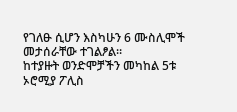የገለፁ ሲሆን እስካሁን 6 ሙስሊሞች መታሰራቸው ተገልፆል።
ከተያዙት ወንድሞቻችን መካከል 5ቱ ኦሮሚያ ፖሊስ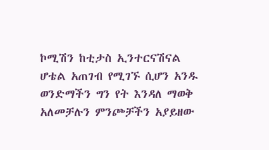ኮሚሽን ከቲታስ ኢንተርናሽናል ሆቴል አጠገብ የሚገኙ ሲሆን አንዱ ወንድማችን ግን የት እንዳለ ማወቅ አለመቻሉን ምንጮቻችን አያይዘው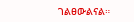ገልፀውልናል።